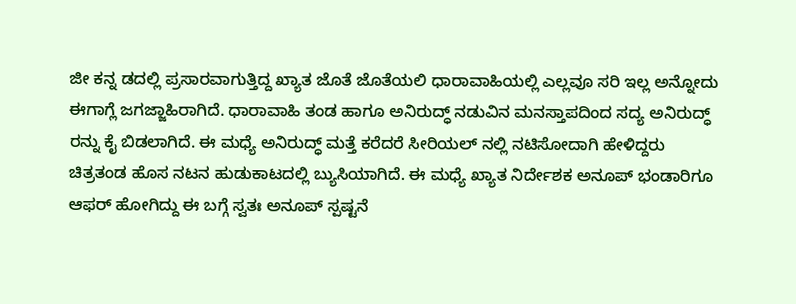ಜೀ ಕನ್ನ ಡದಲ್ಲಿ ಪ್ರಸಾರವಾಗುತ್ತಿದ್ದ ಖ್ಯಾತ ಜೊತೆ ಜೊತೆಯಲಿ ಧಾರಾವಾಹಿಯಲ್ಲಿ ಎಲ್ಲವೂ ಸರಿ ಇಲ್ಲ ಅನ್ನೋದು ಈಗಾಗ್ಲೆ ಜಗಜ್ಜಾಹಿರಾಗಿದೆ. ಧಾರಾವಾಹಿ ತಂಡ ಹಾಗೂ ಅನಿರುದ್ಧ್ ನಡುವಿನ ಮನಸ್ತಾಪದಿಂದ ಸದ್ಯ ಅನಿರುದ್ಧ್ ರನ್ನು ಕೈ ಬಿಡಲಾಗಿದೆ. ಈ ಮಧ್ಯೆ ಅನಿರುದ್ಧ್ ಮತ್ತೆ ಕರೆದರೆ ಸೀರಿಯಲ್ ನಲ್ಲಿ ನಟಿಸೋದಾಗಿ ಹೇಳಿದ್ದರು ಚಿತ್ರತಂಡ ಹೊಸ ನಟನ ಹುಡುಕಾಟದಲ್ಲಿ ಬ್ಯುಸಿಯಾಗಿದೆ. ಈ ಮಧ್ಯೆ ಖ್ಯಾತ ನಿರ್ದೇಶಕ ಅನೂಪ್ ಭಂಡಾರಿಗೂ ಆಫರ್ ಹೋಗಿದ್ದು ಈ ಬಗ್ಗೆ ಸ್ವತಃ ಅನೂಪ್ ಸ್ಪಷ್ಟನೆ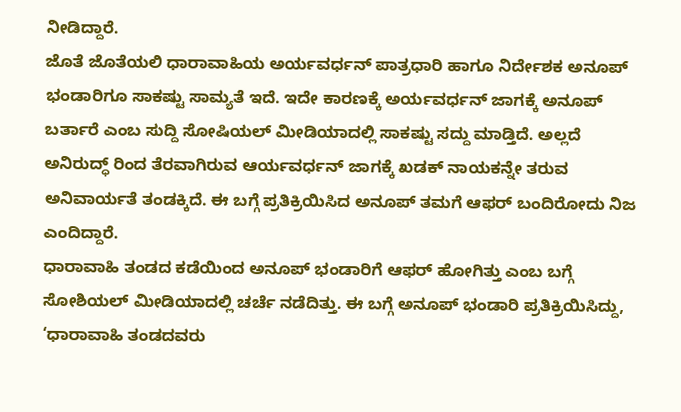ನೀಡಿದ್ದಾರೆ.
ಜೊತೆ ಜೊತೆಯಲಿ ಧಾರಾವಾಹಿಯ ಅರ್ಯವರ್ಧನ್ ಪಾತ್ರಧಾರಿ ಹಾಗೂ ನಿರ್ದೇಶಕ ಅನೂಪ್ ಭಂಡಾರಿಗೂ ಸಾಕಷ್ಟು ಸಾಮ್ಯತೆ ಇದೆ. ಇದೇ ಕಾರಣಕ್ಕೆ ಅರ್ಯವರ್ಧನ್ ಜಾಗಕ್ಕೆ ಅನೂಪ್ ಬರ್ತಾರೆ ಎಂಬ ಸುದ್ದಿ ಸೋಷಿಯಲ್ ಮೀಡಿಯಾದಲ್ಲಿ ಸಾಕಷ್ಟು ಸದ್ದು ಮಾಡ್ತಿದೆ. ಅಲ್ಲದೆ ಅನಿರುದ್ಧ್ ರಿಂದ ತೆರವಾಗಿರುವ ಆರ್ಯವರ್ಧನ್ ಜಾಗಕ್ಕೆ ಖಡಕ್ ನಾಯಕನ್ನೇ ತರುವ ಅನಿವಾರ್ಯತೆ ತಂಡಕ್ಕಿದೆ. ಈ ಬಗ್ಗೆ ಪ್ರತಿಕ್ರಿಯಿಸಿದ ಅನೂಪ್ ತಮಗೆ ಆಫರ್ ಬಂದಿರೋದು ನಿಜ ಎಂದಿದ್ದಾರೆ.
ಧಾರಾವಾಹಿ ತಂಡದ ಕಡೆಯಿಂದ ಅನೂಪ್ ಭಂಡಾರಿಗೆ ಆಫರ್ ಹೋಗಿತ್ತು ಎಂಬ ಬಗ್ಗೆ ಸೋಶಿಯಲ್ ಮೀಡಿಯಾದಲ್ಲಿ ಚರ್ಚೆ ನಡೆದಿತ್ತು. ಈ ಬಗ್ಗೆ ಅನೂಪ್ ಭಂಡಾರಿ ಪ್ರತಿಕ್ರಿಯಿಸಿದ್ದು, ‘ಧಾರಾವಾಹಿ ತಂಡದವರು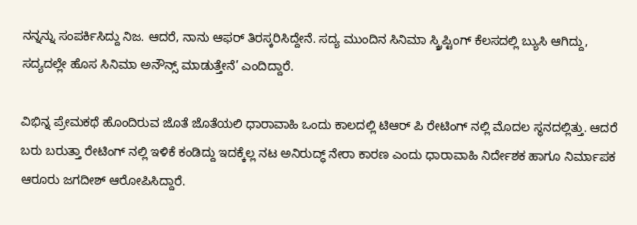ನನ್ನನ್ನು ಸಂಪರ್ಕಿಸಿದ್ದು ನಿಜ. ಆದರೆ, ನಾನು ಆಫರ್ ತಿರಸ್ಕರಿಸಿದ್ದೇನೆ. ಸದ್ಯ ಮುಂದಿನ ಸಿನಿಮಾ ಸ್ಕ್ರಿಪ್ಟಿಂಗ್ ಕೆಲಸದಲ್ಲಿ ಬ್ಯುಸಿ ಆಗಿದ್ದು, ಸದ್ಯದಲ್ಲೇ ಹೊಸ ಸಿನಿಮಾ ಅನೌನ್ಸ್ ಮಾಡುತ್ತೇನೆ’ ಎಂದಿದ್ದಾರೆ.

ವಿಭಿನ್ನ ಪ್ರೇಮಕಥೆ ಹೊಂದಿರುವ ಜೊತೆ ಜೊತೆಯಲಿ ಧಾರಾವಾಹಿ ಒಂದು ಕಾಲದಲ್ಲಿ ಟಿಆರ್ ಪಿ ರೇಟಿಂಗ್ ನಲ್ಲಿ ಮೊದಲ ಸ್ಥನದಲ್ಲಿತ್ತು. ಆದರೆ ಬರು ಬರುತ್ತಾ ರೇಟಿಂಗ್ ನಲ್ಲಿ ಇಳಿಕೆ ಕಂಡಿದ್ದು ಇದಕ್ಕೆಲ್ಲ ನಟ ಅನಿರುದ್ಧ್ ನೇರಾ ಕಾರಣ ಎಂದು ಧಾರಾವಾಹಿ ನಿರ್ದೇಶಕ ಹಾಗೂ ನಿರ್ಮಾಪಕ ಆರೂರು ಜಗದೀಶ್ ಆರೋಪಿಸಿದ್ದಾರೆ.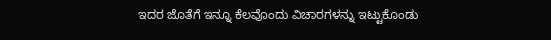ಇದರ ಜೊತೆಗೆ ಇನ್ನೂ ಕೆಲವೊಂದು ವಿಚಾರಗಳನ್ನು ಇಟ್ಟುಕೊಂಡು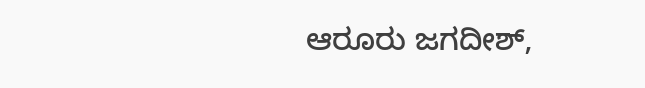ಆರೂರು ಜಗದೀಶ್,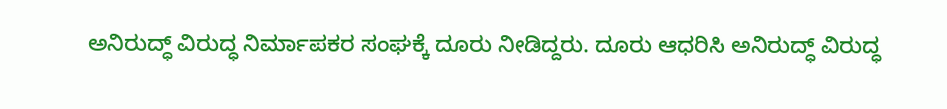ಅನಿರುದ್ಧ್ ವಿರುದ್ಧ ನಿರ್ಮಾಪಕರ ಸಂಘಕ್ಕೆ ದೂರು ನೀಡಿದ್ದರು. ದೂರು ಆಧರಿಸಿ ಅನಿರುದ್ಧ್ ವಿರುದ್ಧ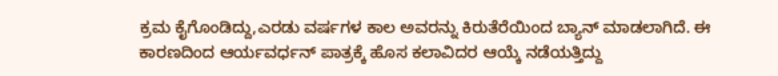ಕ್ರಮ ಕೈಗೊಂಡಿದ್ದು,ಎರಡು ವರ್ಷಗಳ ಕಾಲ ಅವರನ್ನು ಕಿರುತೆರೆಯಿಂದ ಬ್ಯಾನ್ ಮಾಡಲಾಗಿದೆ. ಈ ಕಾರಣದಿಂದ ಆರ್ಯವರ್ಧನ್ ಪಾತ್ರಕ್ಕೆ ಹೊಸ ಕಲಾವಿದರ ಆಯ್ಕೆ ನಡೆಯತ್ತಿದ್ದು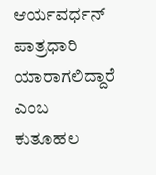ಆರ್ಯವರ್ಧನ್ ಪಾತ್ರಧಾರಿ ಯಾರಾಗಲಿದ್ದಾರೆ ಎಂಬ ಕುತೂಹಲ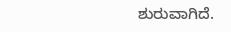ಶುರುವಾಗಿದೆ.